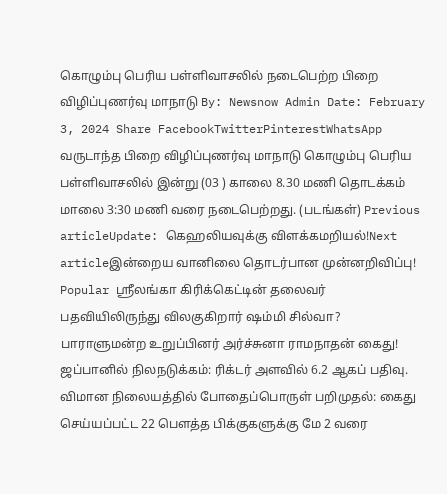கொழும்பு பெரிய பள்ளிவாசலில் நடைபெற்ற பிறை விழிப்புணர்வு மாநாடு By: Newsnow Admin Date: February 3, 2024 Share FacebookTwitterPinterestWhatsApp வருடாந்த பிறை விழிப்புணர்வு மாநாடு கொழும்பு பெரிய பள்ளிவாசலில் இன்று (03 ) காலை 8.30 மணி தொடக்கம் மாலை 3:30 மணி வரை நடைபெற்றது. (படங்கள்) Previous articleUpdate: கெஹலியவுக்கு விளக்கமறியல்!Next articleஇன்றைய வானிலை தொடர்பான முன்னறிவிப்பு! Popular ஸ்ரீலங்கா கிரிக்கெட்டின் தலைவர் பதவியிலிருந்து விலகுகிறார் ஷம்மி சில்வா? பாராளுமன்ற உறுப்பினர் அர்ச்சுனா ராமநாதன் கைது! ஜப்பானில் நிலநடுக்கம்: ரிக்டர் அளவில் 6.2 ஆகப் பதிவு. விமான நிலையத்தில் போதைப்பொருள் பறிமுதல்: கைது செய்யப்பட்ட 22 பௌத்த பிக்குகளுக்கு மே 2 வரை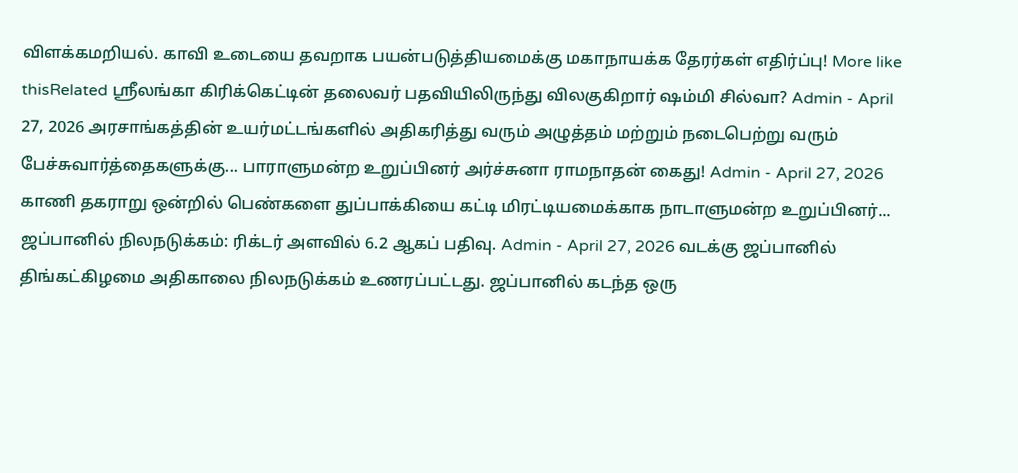விளக்கமறியல். காவி உடையை தவறாக பயன்படுத்தியமைக்கு மகாநாயக்க தேரர்கள் எதிர்ப்பு! More like thisRelated ஸ்ரீலங்கா கிரிக்கெட்டின் தலைவர் பதவியிலிருந்து விலகுகிறார் ஷம்மி சில்வா? Admin - April 27, 2026 அரசாங்கத்தின் உயர்மட்டங்களில் அதிகரித்து வரும் அழுத்தம் மற்றும் நடைபெற்று வரும் பேச்சுவார்த்தைகளுக்கு... பாராளுமன்ற உறுப்பினர் அர்ச்சுனா ராமநாதன் கைது! Admin - April 27, 2026 காணி தகராறு ஒன்றில் பெண்களை துப்பாக்கியை கட்டி மிரட்டியமைக்காக நாடாளுமன்ற உறுப்பினர்... ஜப்பானில் நிலநடுக்கம்: ரிக்டர் அளவில் 6.2 ஆகப் பதிவு. Admin - April 27, 2026 வடக்கு ஜப்பானில் திங்கட்கிழமை அதிகாலை நிலநடுக்கம் உணரப்பட்டது. ஜப்பானில் கடந்த ஒரு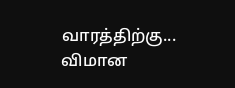வாரத்திற்கு... விமான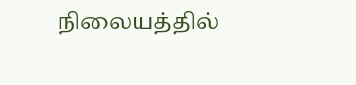நிலையத்தில்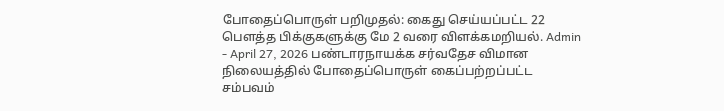போதைப்பொருள் பறிமுதல்: கைது செய்யப்பட்ட 22 பௌத்த பிக்குகளுக்கு மே 2 வரை விளக்கமறியல். Admin - April 27, 2026 பண்டாரநாயக்க சர்வதேச விமான நிலையத்தில் போதைப்பொருள் கைப்பற்றப்பட்ட சம்பவம்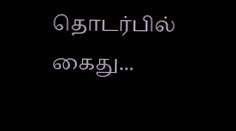தொடர்பில் கைது...